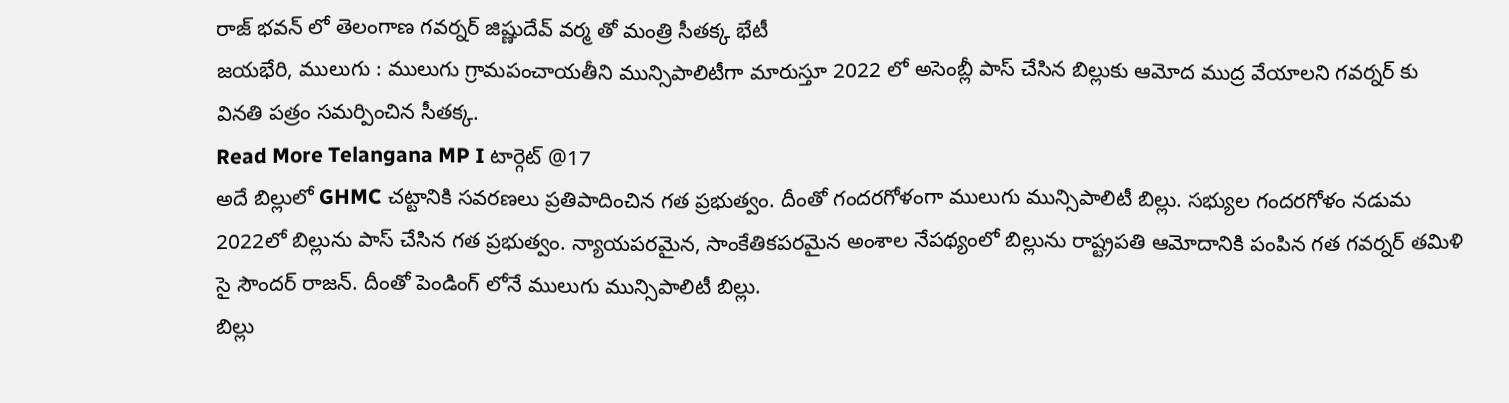రాజ్ భవన్ లో తెలంగాణ గవర్నర్ జిష్ణుదేవ్ వర్మ తో మంత్రి సీతక్క భేటీ
జయభేరి, ములుగు : ములుగు గ్రామపంచాయతీని మున్సిపాలిటీగా మారుస్తూ 2022 లో అసెంబ్లీ పాస్ చేసిన బిల్లుకు ఆమోద ముద్ర వేయాలని గవర్నర్ కు వినతి పత్రం సమర్పించిన సీతక్క.
Read More Telangana MP I టార్గెట్ @17
అదే బిల్లులో GHMC చట్టానికి సవరణలు ప్రతిపాదించిన గత ప్రభుత్వం. దీంతో గందరగోళంగా ములుగు మున్సిపాలిటీ బిల్లు. సభ్యుల గందరగోళం నడుమ 2022లో బిల్లును పాస్ చేసిన గత ప్రభుత్వం. న్యాయపరమైన, సాంకేతికపరమైన అంశాల నేపథ్యంలో బిల్లును రాష్ట్రపతి ఆమోదానికి పంపిన గత గవర్నర్ తమిళి సై సౌందర్ రాజన్. దీంతో పెండింగ్ లోనే ములుగు మున్సిపాలిటీ బిల్లు.
బిల్లు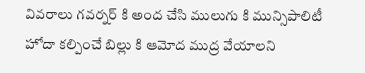వివరాలు గవర్నర్ కి అంద చేసి ములుగు కి మున్సిపాలిటీ హోదా కల్పించే బిల్లు కి ఆమోద ముద్ర వేయాలని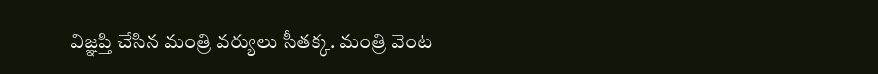విజ్ఞప్తి చేసిన మంత్రి వర్యులు సీతక్క. మంత్రి వెంట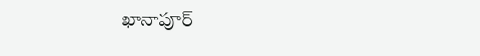ఖానాపూర్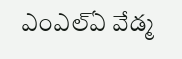ఎంఎల్ఏ వేడ్మ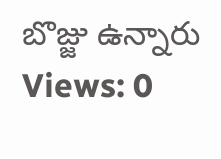బొజ్జు ఉన్నారు
Views: 0